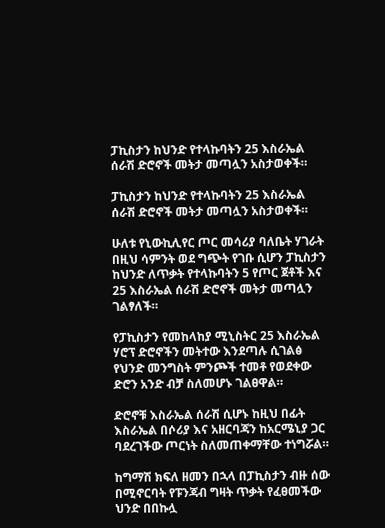ፓኪስታን ከህንድ የተላኩባትን 25 እስራኤል ሰራሽ ድሮኖች መትታ መጣሏን አስታወቀች።

ፓኪስታን ከህንድ የተላኩባትን 25 እስራኤል ሰራሽ ድሮኖች መትታ መጣሏን አስታወቀች።

ሁለቱ የኒውኪሊየር ጦር መሳሪያ ባለቤት ሃገራት በዚህ ሳምንት ወደ ግጭት የገቡ ሲሆን ፓኪስታን ከህንድ ለጥቃት የተላኩባትን 5 የጦር ጀቶች እና 25 እስራኤል ሰራሽ ድሮኖች መትታ መጣሏን ገልፃለች።

የፓኪስታን የመከላከያ ሚኒስትር 25 እስራኤል ሃሮፕ ድሮኖችን መትተው እንደጣሉ ሲገልፅ የህንድ መንግስት ምንጮች ተመቶ የወደቀው ድሮን አንድ ብቻ ስለመሆኑ ገልፀዋል።

ድሮኖቹ እስራኤል ሰራሽ ሲሆኑ ከዚህ በፊት እስራኤል በሶሪያ እና አዘርባጃን ከአርሜኒያ ጋር ባደረገችው ጦርነት ስለመጠቀማቸው ተነግሯል።

ከግማሽ ክፍለ ዘመን በኋላ በፓኪስታን ብዙ ሰው በሚኖርባት የፑንጃብ ግዛት ጥቃት የፈፀመችው ህንድ በበኩሏ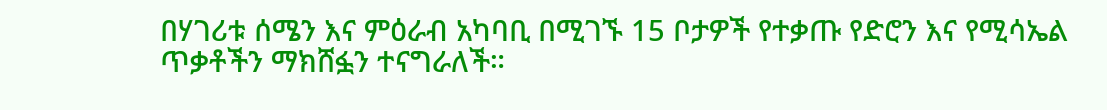በሃገሪቱ ሰሜን እና ምዕራብ አካባቢ በሚገኙ 15 ቦታዎች የተቃጡ የድሮን እና የሚሳኤል ጥቃቶችን ማክሸፏን ተናግራለች።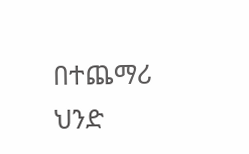በተጨማሪ ህንድ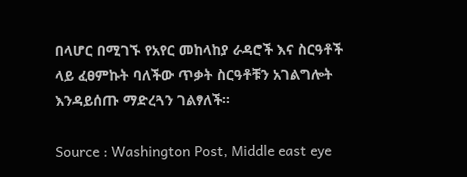በላሆር በሚገኙ የአየር መከላከያ ራዳሮች እና ስርዓቶች ላይ ፈፀምኩት ባለችው ጥቃት ስርዓቶቹን አገልግሎት እንዳይሰጡ ማድረጓን ገልፃለች።

Source : Washington Post, Middle east eye